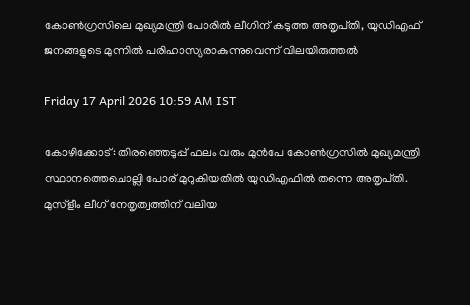കോൺഗ്രസിലെ മുഖ്യമന്ത്രി പോരിൽ ലീഗിന് കടുത്ത അതൃപ്‌തി, യുഡിഎഫ് ജനങ്ങളുടെ മുന്നിൽ പരിഹാസ്യരാകുന്നുവെന്ന് വിലയിരുത്തൽ

Friday 17 April 2026 10:59 AM IST

കോഴിക്കോട്: തിരഞ്ഞെടുപ്പ് ഫലം വരും മുൻപേ കോൺഗ്രസിൽ മുഖ്യമന്ത്രി സ്ഥാനത്തെചൊല്ലി പോര് മുറുകിയതിൽ യുഡിഎഫിൽ തന്നെ അതൃപ്‌തി. മുസ്ളീം ലീഗ് നേതൃത്വത്തിന് വലിയ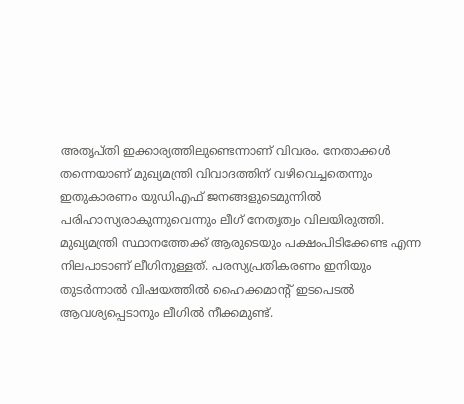അതൃപ്‌തി ഇക്കാര്യത്തിലുണ്ടെന്നാണ് വിവരം. നേതാക്കൾ തന്നെയാണ് മുഖ്യമന്ത്രി വിവാദത്തിന് വഴിവെച്ചതെന്നും ഇതുകാരണം യുഡിഎഫ് ജനങ്ങളുടെമുന്നിൽ പരിഹാസ്യരാകുന്നുവെന്നും ലീഗ് നേതൃത്വം വിലയിരുത്തി. മുഖ്യമന്ത്രി സ്ഥാനത്തേക്ക് ആരുടെയും പക്ഷംപിടിക്കേണ്ട എന്ന നിലപാടാണ് ലീഗിനുള്ളത്. പരസ്യപ്രതികരണം ഇനിയും തുടർന്നാൽ വിഷയത്തിൽ ഹൈക്കമാന്റ് ഇടപെടൽ ആവശ്യപ്പെടാനും ലീഗിൽ നീക്കമുണ്ട്.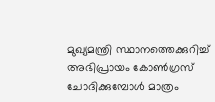മുഖ്യമന്ത്രി സ്ഥാനത്തെക്കുറിച്ച് അഭിപ്രായം കോൺഗ്രസ് ചോദിക്കുമ്പോൾ മാത്രം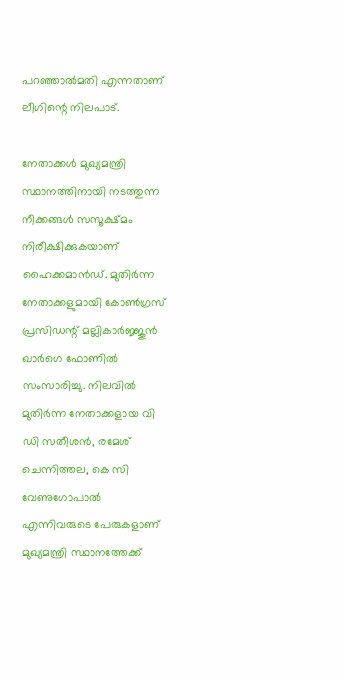പറഞ്ഞാൽമതി എന്നതാണ് ലീഗിന്റെ നിലപാട്.

നേതാക്കൾ മുഖ്യമന്ത്രി സ്ഥാനത്തിനായി നടത്തുന്ന നീക്കങ്ങൾ സസൂക്ഷ്‌മം നിരീക്ഷിക്കുകയാണ് ഹൈക്കമാൻഡ്. മുതിർന്ന നേതാക്കളുമായി കോൺഗ്രസ് പ്രസി‌ഡന്റ് മല്ലികാർജ്ജുൻ ഖാർഗെ ഫോണിൽ സംസാരിച്ചു. നിലവിൽ മുതിർന്ന നേതാക്കളായ വി ഡി സതീശൻ, രമേശ് ചെന്നിത്തല, കെ സി വേണുഗോപാൽ എന്നിവരുടെ പേരുകളാണ് മുഖ്യമന്ത്രി സ്ഥാനത്തേക്ക്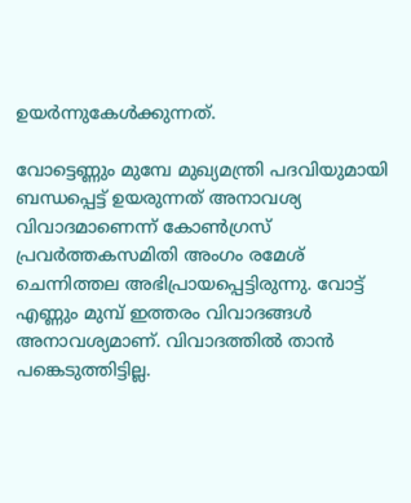ഉയർന്നുകേൾക്കുന്നത്.

വോട്ടെണ്ണും മുമ്പേ മുഖ്യമന്ത്രി പദവിയുമായി ബന്ധപ്പെട്ട് ഉയരുന്നത് അനാവശ്യ വിവാദമാണെന്ന് കോൺഗ്രസ് പ്രവർത്തകസമിതി അംഗം രമേശ് ചെന്നിത്തല അഭിപ്രായപ്പെട്ടിരുന്നു. വോട്ട് എണ്ണും മുമ്പ് ഇത്തരം വിവാദങ്ങൾ അനാവശ്യമാണ്. വിവാദത്തിൽ താൻ പങ്കെടുത്തിട്ടില്ല.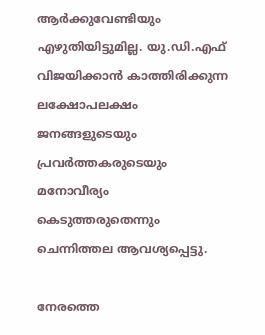ആർക്കുവേണ്ടിയും എഴുതിയിട്ടുമില്ല. യു.ഡി.എഫ് വിജയിക്കാൻ കാത്തിരിക്കുന്ന ലക്ഷോപലക്ഷം ജനങ്ങളുടെയും പ്രവർത്തകരുടെയും മനോവീര്യം കെടുത്തരുതെന്നും ചെന്നിത്തല ആവശ്യപ്പെട്ടു.

നേരത്തെ‌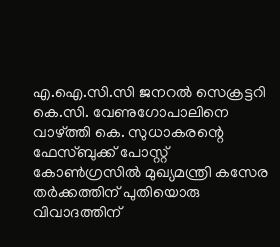എ.ഐ.സി.സി ജനറൽ സെക്രട്ടറി കെ.സി. വേണുഗോപാലിനെ വാഴ്ത്തി കെ. സുധാകരന്റെ ഫേസ്ബുക്ക് പോസ്റ്റ് കോൺഗ്രസിൽ മുഖ്യമന്ത്രി കസേര തർക്കത്തിന് പുതിയൊരു വിവാദത്തിന്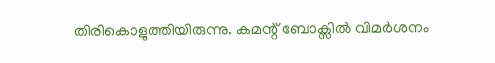തിരികൊളുത്തിയിരുന്നു. കമന്റ് ബോക്സിൽ വിമർശനം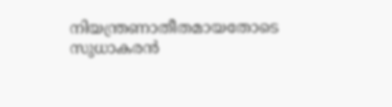നിയന്ത്രണാതീതമായതോടെ സുധാകരൻ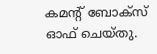കമന്റ് ബോക്സ് ഓഫ് ചെയ്തു.